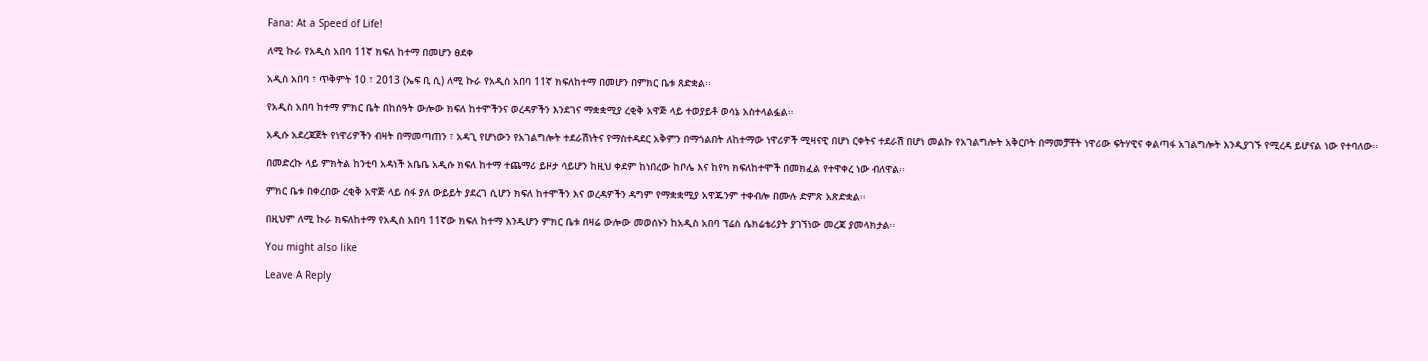Fana: At a Speed of Life!

ለሚ ኩራ የአዲስ አበባ 11ኛ ክፍለ ከተማ በመሆን ፀደቀ

አዲስ አበባ ፣ ጥቅምት 10 ፣ 2013 (ኤፍ ቢ ሲ) ለሚ ኩራ የአዲስ አበባ 11ኛ ክፍለከተማ በመሆን በምክር ቤቱ ጸድቋል፡፡

የአዲስ አበባ ከተማ ምክር ቤት በከሰዓት ውሎው ክፍለ ከተሞችንና ወረዳዎችን እንደገና ማቋቋሚያ ረቂቅ አዋጅ ላይ ተወያይቶ ወሳኔ አስተላልፏል፡፡

አዲሱ አደረጃጀት የነዋሪዎችን ብዛት በማመጣጠን ፣ አዳጊ የሆነውን የአገልግሎት ተደራሽነትና የማስተዳደር አቅምን በማጎልበት ለከተማው ነዋሪዎች ሚዛናዊ በሆነ ርቀትና ተደራሽ በሆነ መልኩ የአገልግሎት አቅርቦት በማመቻቸት ነዋሪው ፍትሃዊና ቀልጣፋ አገልግሎት እንዲያገኙ የሚረዳ ይሆናል ነው የተባለው፡፡

በመድረኩ ላይ ምክትል ከንቲባ አዳነች አቤቤ አዲሱ ክፍለ ከተማ ተጨማሪ ይዞታ ሳይሆን ከዚህ ቀደም ከነበረው ከቦሌ እና ከየካ ክፍለከተሞች በመክፈል የተዋቀረ ነው ብለዋል፡፡

ምክር ቤቱ በቀረበው ረቂቅ አዋጅ ላይ ሰፋ ያለ ውይይት ያደረገ ሲሆን ክፍለ ከተሞችን እና ወረዳዎችን ዳግም የማቋቋሚያ አዋጁንም ተቀብሎ በሙሉ ድምጽ አጽድቋል፡፡

በዚህም ለሚ ኩራ ክፍለከተማ የአዲስ አበባ 11ኛው ክፍለ ከተማ እንዲሆን ምክር ቤቱ በዛሬ ውሎው መወሰኑን ከአዲስ አበባ ፕሬስ ሴክሬቴሪያት ያገኘነው መረጃ ያመላክታል፡፡

You might also like

Leave A Reply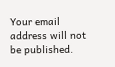Your email address will not be published.